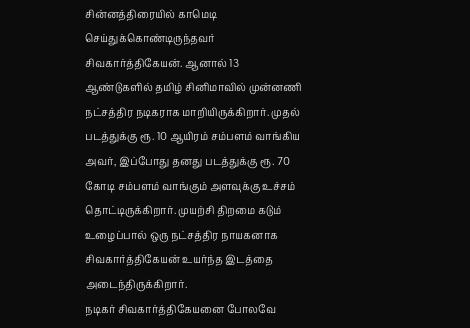சின்னத்திரையில் காமெடி செய்துக்கொண்டிருந்தவர் சிவகார்த்திகேயன். ஆனால் 13 ஆண்டுகளில் தமிழ் சினிமாவில் முன்னணி நட்சத்திர நடிகராக மாறியிருக்கிறார். முதல் படத்துக்கு ரூ. 10 ஆயிரம் சம்பளம் வாங்கிய அவர், இப்போது தனது படத்துக்கு ரூ. 70 கோடி சம்பளம் வாங்கும் அளவுக்கு உச்சம் தொட்டிருக்கிறார். முயற்சி திறமை கடும் உழைப்பால் ஒரு நட்சத்திர நாயகனாக சிவகார்த்திகேயன் உயர்ந்த இடத்தை அடைந்திருக்கிறார்.
நடிகர் சிவகார்த்திகேயனை போலவே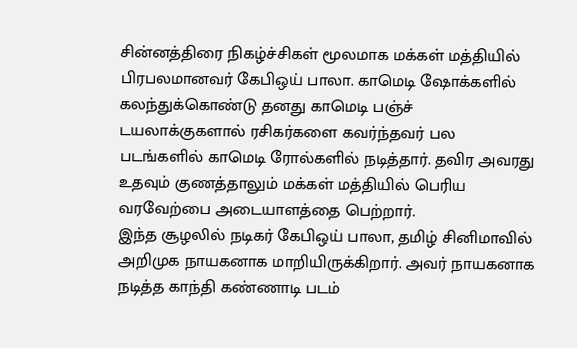சின்னத்திரை நிகழ்ச்சிகள் மூலமாக மக்கள் மத்தியில் பிரபலமானவர் கேபிஒய் பாலா. காமெடி ஷோக்களில் கலந்துக்கொண்டு தனது காமெடி பஞ்ச் டயலாக்குகளால் ரசிகர்களை கவர்ந்தவர் பல படங்களில் காமெடி ரோல்களில் நடித்தார். தவிர அவரது உதவும் குணத்தாலும் மக்கள் மத்தியில் பெரிய வரவேற்பை அடையாளத்தை பெற்றார்.
இந்த சூழலில் நடிகர் கேபிஒய் பாலா, தமிழ் சினிமாவில் அறிமுக நாயகனாக மாறியிருக்கிறார். அவர் நாயகனாக நடித்த காந்தி கண்ணாடி படம்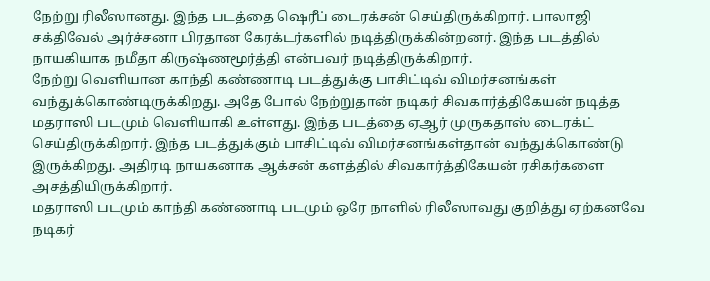நேற்று ரிலீஸானது. இந்த படத்தை ஷெரீப் டைரக்சன் செய்திருக்கிறார். பாலாஜி சக்திவேல் அர்ச்சனா பிரதான கேரக்டர்களில் நடித்திருக்கின்றனர். இந்த படத்தில் நாயகியாக நமீதா கிருஷ்ணமூர்த்தி என்பவர் நடித்திருக்கிறார்.
நேற்று வெளியான காந்தி கண்ணாடி படத்துக்கு பாசிட்டிவ் விமர்சனங்கள் வந்துக்கொண்டிருக்கிறது. அதே போல் நேற்றுதான் நடிகர் சிவகார்த்திகேயன் நடித்த மதராஸி படமும் வெளியாகி உள்ளது. இந்த படத்தை ஏஆர் முருகதாஸ் டைரக்ட் செய்திருக்கிறார். இந்த படத்துக்கும் பாசிட்டிவ் விமர்சனங்கள்தான் வந்துக்கொண்டு இருக்கிறது. அதிரடி நாயகனாக ஆக்சன் களத்தில் சிவகார்த்திகேயன் ரசிகர்களை அசத்தியிருக்கிறார்.
மதராஸி படமும் காந்தி கண்ணாடி படமும் ஒரே நாளில் ரிலீஸாவது குறித்து ஏற்கனவே நடிகர்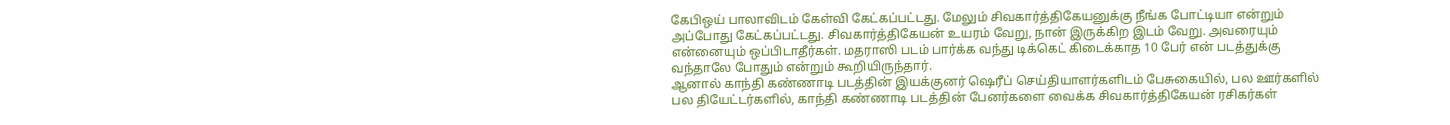கேபிஒய் பாலாவிடம் கேள்வி கேட்கப்பட்டது. மேலும் சிவகார்த்திகேயனுக்கு நீங்க போட்டியா என்றும் அப்போது கேட்கப்பட்டது. சிவகார்த்திகேயன் உயரம் வேறு, நான் இருக்கிற இடம் வேறு. அவரையும் என்னையும் ஒப்பிடாதீர்கள். மதராஸி படம் பார்க்க வந்து டிக்கெட் கிடைக்காத 10 பேர் என் படத்துக்கு வந்தாலே போதும் என்றும் கூறியிருந்தார்.
ஆனால் காந்தி கண்ணாடி படத்தின் இயக்குனர் ஷெரீப் செய்தியாளர்களிடம் பேசுகையில், பல ஊர்களில் பல தியேட்டர்களில், காந்தி கண்ணாடி படத்தின் பேனர்களை வைக்க சிவகார்த்திகேயன் ரசிகர்கள்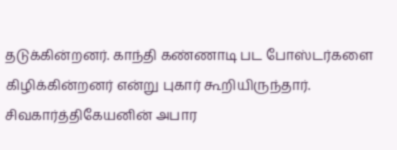தடுக்கின்றனர். காந்தி கண்ணாடி பட போஸ்டர்களை கிழிக்கின்றனர் என்று புகார் கூறியிருந்தார். சிவகார்த்திகேயனின் அபார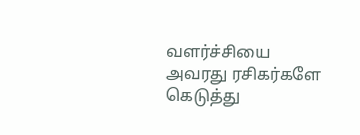வளர்ச்சியை அவரது ரசிகர்களே கெடுத்து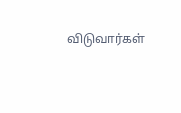விடுவார்கள்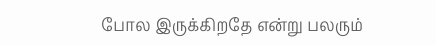போல இருக்கிறதே என்று பலரும்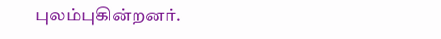புலம்புகின்றனர்.